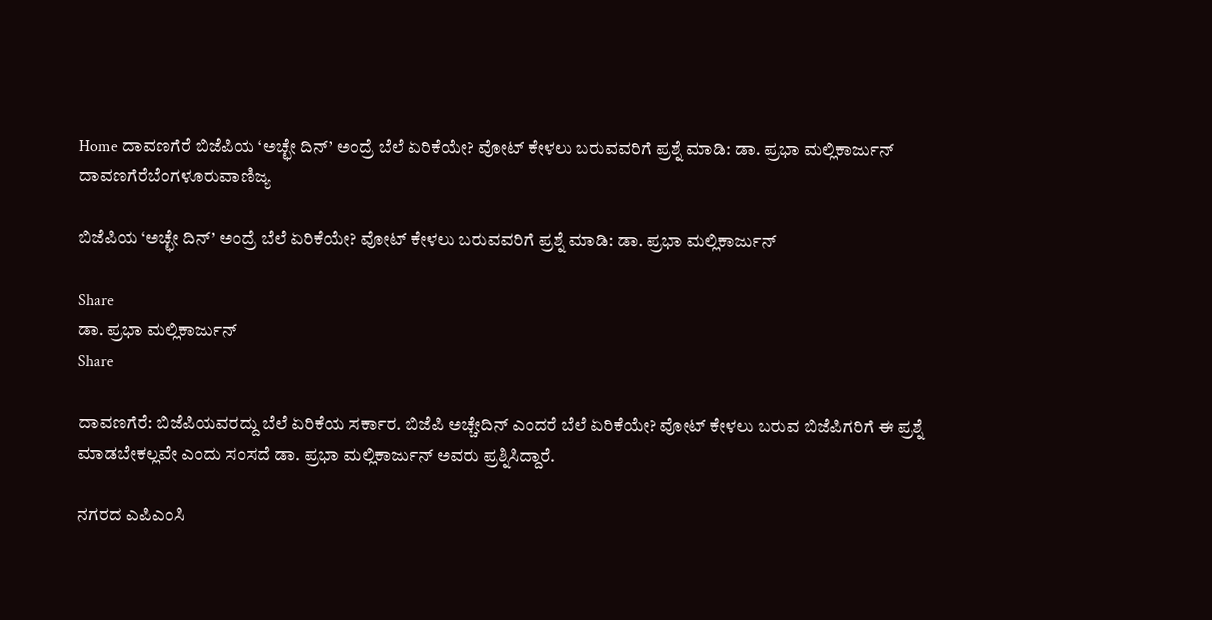Home ದಾವಣಗೆರೆ ಬಿಜೆಪಿಯ ‘ಅಚ್ಛೇ ದಿನ್’ ಅಂದ್ರೆ ಬೆಲೆ ಏರಿಕೆಯೇ? ವೋಟ್ ಕೇಳಲು ಬರುವವರಿಗೆ ಪ್ರಶ್ನೆ ಮಾಡಿ: ಡಾ. ಪ್ರಭಾ ಮಲ್ಲಿಕಾರ್ಜುನ್
ದಾವಣಗೆರೆಬೆಂಗಳೂರುವಾಣಿಜ್ಯ

ಬಿಜೆಪಿಯ ‘ಅಚ್ಛೇ ದಿನ್’ ಅಂದ್ರೆ ಬೆಲೆ ಏರಿಕೆಯೇ? ವೋಟ್ ಕೇಳಲು ಬರುವವರಿಗೆ ಪ್ರಶ್ನೆ ಮಾಡಿ: ಡಾ. ಪ್ರಭಾ ಮಲ್ಲಿಕಾರ್ಜುನ್

Share
ಡಾ. ಪ್ರಭಾ ಮಲ್ಲಿಕಾರ್ಜುನ್
Share

ದಾವಣಗೆರೆ: ಬಿಜೆಪಿಯವರದ್ದು ಬೆಲೆ ಏರಿಕೆಯ ಸರ್ಕಾರ. ಬಿಜೆಪಿ ಅಚ್ಚೇದಿನ್ ಎಂದರೆ ಬೆಲೆ ಏರಿಕೆಯೇ? ವೋಟ್ ಕೇಳಲು ಬರುವ ಬಿಜೆಪಿಗರಿಗೆ ಈ ಪ್ರಶ್ನೆ ಮಾಡಬೇಕಲ್ಲವೇ ಎಂದು ಸಂಸದೆ ಡಾ. ಪ್ರಭಾ ಮಲ್ಲಿಕಾರ್ಜುನ್ ಅವರು ಪ್ರಶ್ನಿಸಿದ್ದಾರೆ.

ನಗರದ ಎಪಿಎಂಸಿ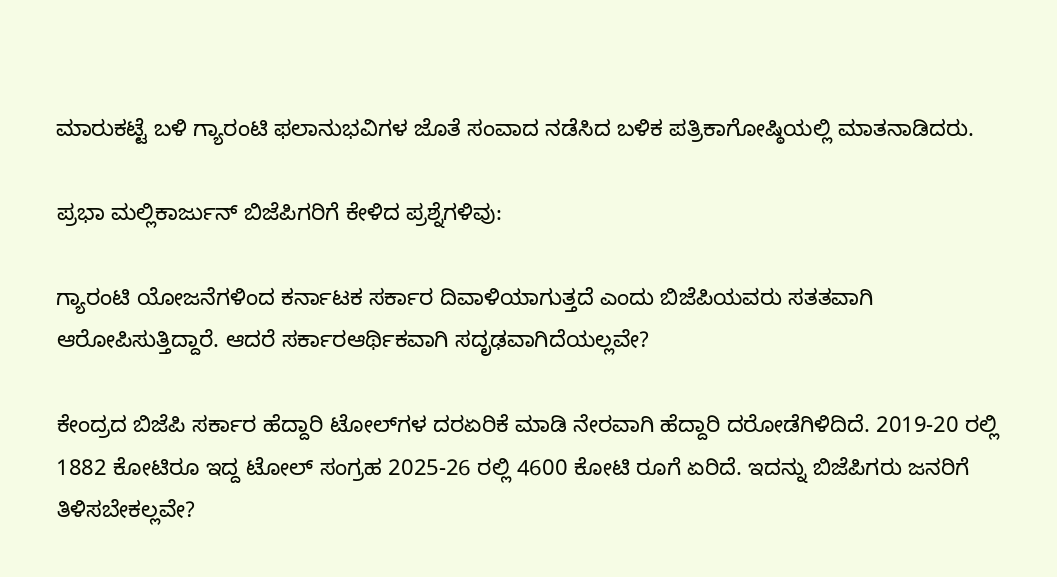ಮಾರುಕಟ್ಟೆ ಬಳಿ ಗ್ಯಾರಂಟಿ ಫಲಾನುಭವಿಗಳ ಜೊತೆ ಸಂವಾದ ನಡೆಸಿದ ಬಳಿಕ ಪತ್ರಿಕಾಗೋಷ್ಠಿಯಲ್ಲಿ ಮಾತನಾಡಿದರು.

ಪ್ರಭಾ ಮಲ್ಲಿಕಾರ್ಜುನ್ ಬಿಜೆಪಿಗರಿಗೆ ಕೇಳಿದ ಪ್ರಶ್ನೆಗಳಿವು:

ಗ್ಯಾರಂಟಿ ಯೋಜನೆಗಳಿಂದ ಕರ್ನಾಟಕ ಸರ್ಕಾರ ದಿವಾಳಿಯಾಗುತ್ತದೆ ಎಂದು ಬಿಜೆಪಿಯವರು ಸತತವಾಗಿ ಆರೋಪಿಸುತ್ತಿದ್ದಾರೆ. ಆದರೆ ಸರ್ಕಾರಆರ್ಥಿಕವಾಗಿ ಸದೃಢವಾಗಿದೆಯಲ್ಲವೇ?

ಕೇಂದ್ರದ ಬಿಜೆಪಿ ಸರ್ಕಾರ ಹೆದ್ದಾರಿ ಟೋಲ್‌ಗಳ ದರಏರಿಕೆ ಮಾಡಿ ನೇರವಾಗಿ ಹೆದ್ದಾರಿ ದರೋಡೆಗಿಳಿದಿದೆ. 2019-20 ರಲ್ಲಿ 1882 ಕೋಟಿರೂ ಇದ್ದ ಟೋಲ್ ಸಂಗ್ರಹ 2025-26 ರಲ್ಲಿ 4600 ಕೋಟಿ ರೂಗೆ ಏರಿದೆ. ಇದನ್ನು ಬಿಜೆಪಿಗರು ಜನರಿಗೆ ತಿಳಿಸಬೇಕಲ್ಲವೇ?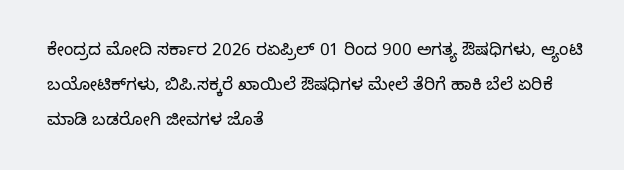ಕೇಂದ್ರದ ಮೋದಿ ಸರ್ಕಾರ 2026 ರಏಪ್ರಿಲ್ 01 ರಿಂದ 900 ಅಗತ್ಯ ಔಷಧಿಗಳು, ಆ್ಯಂಟಿ ಬಯೋಟಿಕ್‌ಗಳು, ಬಿಪಿ.ಸಕ್ಕರೆ ಖಾಯಿಲೆ ಔಷಧಿಗಳ ಮೇಲೆ ತೆರಿಗೆ ಹಾಕಿ ಬೆಲೆ ಏರಿಕೆ ಮಾಡಿ ಬಡರೋಗಿ ಜೀವಗಳ ಜೊತೆ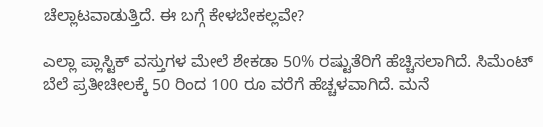ಚೆಲ್ಲಾಟವಾಡುತ್ತಿದೆ. ಈ ಬಗ್ಗೆ ಕೇಳಬೇಕಲ್ಲವೇ?

ಎಲ್ಲಾ ಪ್ಲಾಸ್ಟಿಕ್ ವಸ್ತುಗಳ ಮೇಲೆ ಶೇಕಡಾ 50% ರಷ್ಟುತೆರಿಗೆ ಹೆಚ್ಚಿಸಲಾಗಿದೆ. ಸಿಮೆಂಟ್ ಬೆಲೆ ಪ್ರತೀಚೀಲಕ್ಕೆ 50 ರಿಂದ 100 ರೂ ವರೆಗೆ ಹೆಚ್ಚಳವಾಗಿದೆ. ಮನೆ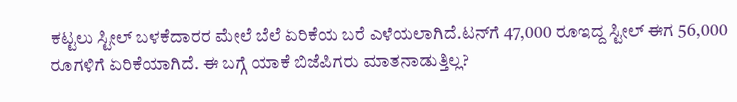ಕಟ್ಟಲು ಸ್ಟೀಲ್ ಬಳಕೆದಾರರ ಮೇಲೆ ಬೆಲೆ ಏರಿಕೆಯ ಬರೆ ಎಳೆಯಲಾಗಿದೆ.ಟನ್‌ಗೆ 47,000 ರೂಇದ್ದ ಸ್ಟೀಲ್ ಈಗ 56,000 ರೂಗಳಿಗೆ ಏರಿಕೆಯಾಗಿದೆ. ಈ ಬಗ್ಗೆ ಯಾಕೆ ಬಿಜೆಪಿಗರು ಮಾತನಾಡುತ್ತಿಲ್ಲ?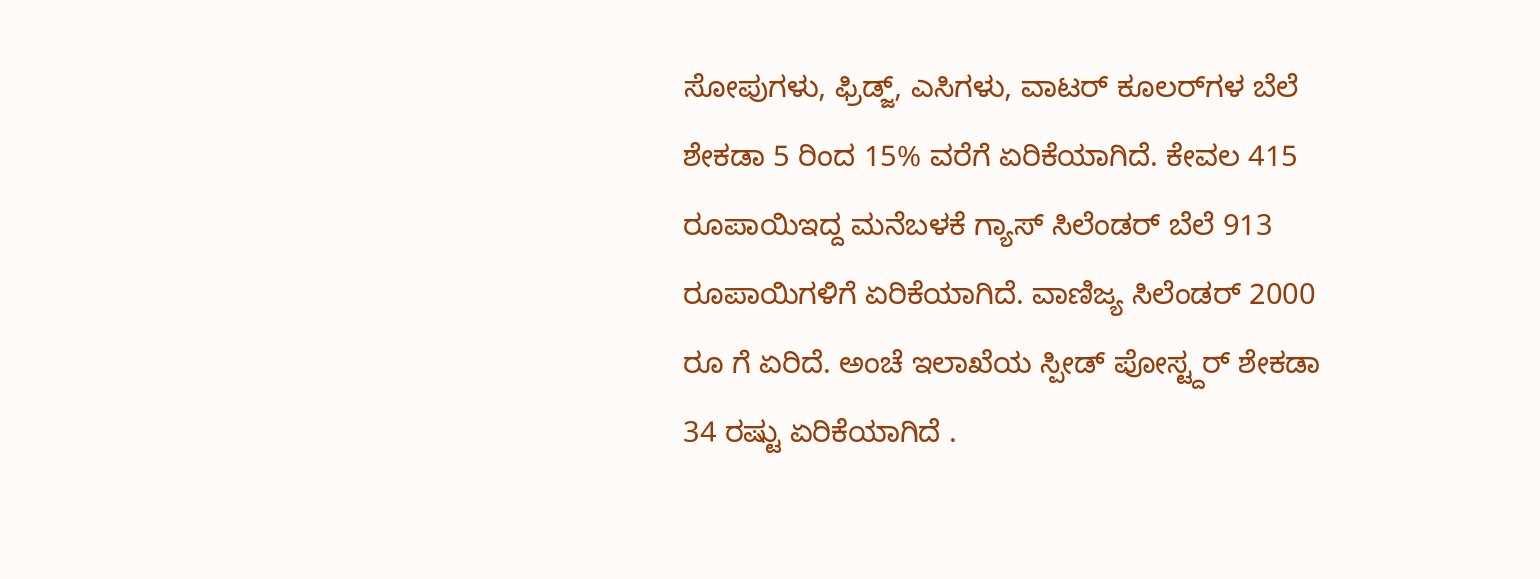ಸೋಪುಗಳು, ಫ್ರಿಡ್ಜ್, ಎಸಿಗಳು, ವಾಟರ್ ಕೂಲರ್‌ಗಳ ಬೆಲೆ ಶೇಕಡಾ 5 ರಿಂದ 15% ವರೆಗೆ ಏರಿಕೆಯಾಗಿದೆ. ಕೇವಲ 415 ರೂಪಾಯಿಇದ್ದ ಮನೆಬಳಕೆ ಗ್ಯಾಸ್ ಸಿಲೆಂಡರ್ ಬೆಲೆ 913 ರೂಪಾಯಿಗಳಿಗೆ ಏರಿಕೆಯಾಗಿದೆ. ವಾಣಿಜ್ಯ ಸಿಲೆಂಡರ್ 2000 ರೂ ಗೆ ಏರಿದೆ. ಅಂಚೆ ಇಲಾಖೆಯ ಸ್ಪೀಡ್ ಪೋಸ್ಟ್ದರ್ ಶೇಕಡಾ 34 ರಷ್ಟು ಏರಿಕೆಯಾಗಿದೆ .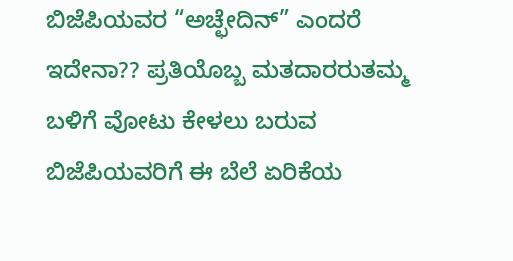ಬಿಜೆಪಿಯವರ “ಅಚ್ಛೇದಿನ್” ಎಂದರೆ ಇದೇನಾ?? ಪ್ರತಿಯೊಬ್ಬ ಮತದಾರರುತಮ್ಮ ಬಳಿಗೆ ವೋಟು ಕೇಳಲು ಬರುವ ಬಿಜೆಪಿಯವರಿಗೆ ಈ ಬೆಲೆ ಏರಿಕೆಯ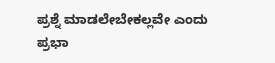ಪ್ರಶ್ನೆ ಮಾಡಲೇಬೇಕಲ್ಲವೇ ಎಂದು ಪ್ರಭಾ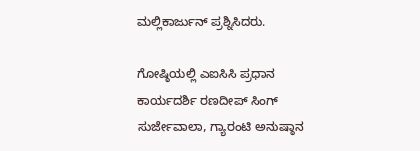ಮಲ್ಲಿಕಾರ್ಜುನ್ ಪ್ರಶ್ನಿಸಿದರು.

ಗೋಷ್ಠಿಯಲ್ಲಿ ಎಐಸಿಸಿ ಪ್ರಧಾನ ಕಾರ್ಯದರ್ಶಿ ರಣದೀಪ್ ಸಿಂಗ್ ಸುರ್ಜೇವಾಲಾ, ಗ್ಯಾರಂಟಿ ಅನುಷ್ಠಾನ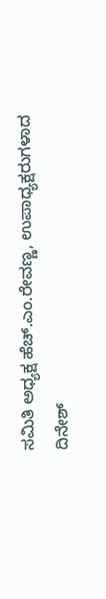ಸಮಿತಿ ಅಧ್ಯಕ್ಷ ಹೆಚ್.ಎಂ.ರೇವಣ್ಣ, ಉಪಾಧ್ಯಕ್ಷರುಗಳಾದ ದಿನೇಶ್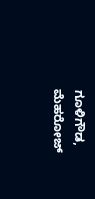ಗೂಳಿಗೌಡ, ಮೆಹರೋಜ್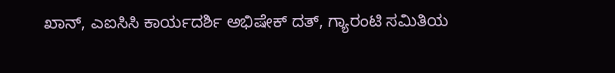ಖಾನ್, ಎಐಸಿಸಿ ಕಾರ್ಯದರ್ಶಿ ಅಭಿಷೇಕ್ ದತ್, ಗ್ಯಾರಂಟಿ ಸಮಿತಿಯ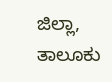ಜಿಲ್ಲಾ, ತಾಲೂಕು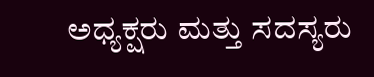ಅಧ್ಯಕ್ಷರು ಮತ್ತು ಸದಸ್ಯರು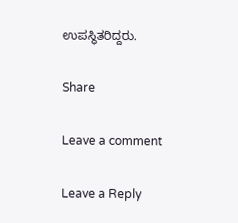ಉಪಸ್ಥಿತರಿದ್ದರು.

Share

Leave a comment

Leave a Reply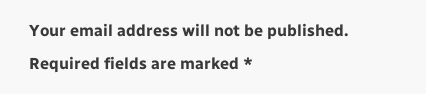Your email address will not be published. Required fields are marked *